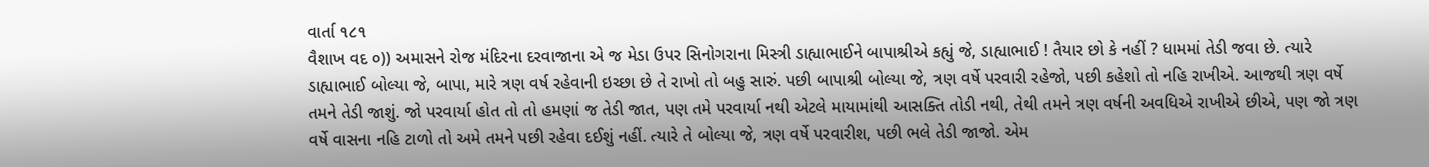વાર્તા ૧૮૧
વૈશાખ વદ ૦)) અમાસને રોજ મંદિરના દરવાજાના એ જ મેડા ઉપર સિનોગરાના મિસ્ત્રી ડાહ્યાભાઈને બાપાશ્રીએ કહ્યું જે, ડાહ્યાભાઈ ! તૈયાર છો કે નહીં ? ધામમાં તેડી જવા છે. ત્યારે ડાહ્યાભાઈ બોલ્યા જે, બાપા, મારે ત્રણ વર્ષ રહેવાની ઇચ્છા છે તે રાખો તો બહુ સારું. પછી બાપાશ્રી બોલ્યા જે, ત્રણ વર્ષે પરવારી રહેજો, પછી કહેશો તો નહિ રાખીએ. આજથી ત્રણ વર્ષે તમને તેડી જાશું. જો પરવાર્યા હોત તો તો હમણાં જ તેડી જાત, પણ તમે પરવાર્યા નથી એટલે માયામાંથી આસક્તિ તોડી નથી, તેથી તમને ત્રણ વર્ષની અવધિએ રાખીએ છીએ, પણ જો ત્રણ વર્ષે વાસના નહિ ટાળો તો અમે તમને પછી રહેવા દઈશું નહીં. ત્યારે તે બોલ્યા જે, ત્રણ વર્ષે પરવારીશ, પછી ભલે તેડી જાજો. એમ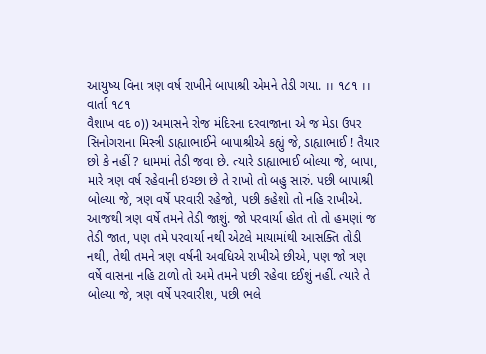આયુષ્ય વિના ત્રણ વર્ષ રાખીને બાપાશ્રી એમને તેડી ગયા. ।। ૧૮૧ ।।
વાર્તા ૧૮૧
વૈશાખ વદ ૦)) અમાસને રોજ મંદિરના દરવાજાના એ જ મેડા ઉપર સિનોગરાના મિસ્ત્રી ડાહ્યાભાઈને બાપાશ્રીએ કહ્યું જે, ડાહ્યાભાઈ ! તૈયાર છો કે નહીં ? ધામમાં તેડી જવા છે. ત્યારે ડાહ્યાભાઈ બોલ્યા જે, બાપા, મારે ત્રણ વર્ષ રહેવાની ઇચ્છા છે તે રાખો તો બહુ સારું. પછી બાપાશ્રી બોલ્યા જે, ત્રણ વર્ષે પરવારી રહેજો, પછી કહેશો તો નહિ રાખીએ. આજથી ત્રણ વર્ષે તમને તેડી જાશું. જો પરવાર્યા હોત તો તો હમણાં જ તેડી જાત, પણ તમે પરવાર્યા નથી એટલે માયામાંથી આસક્તિ તોડી નથી, તેથી તમને ત્રણ વર્ષની અવધિએ રાખીએ છીએ, પણ જો ત્રણ વર્ષે વાસના નહિ ટાળો તો અમે તમને પછી રહેવા દઈશું નહીં. ત્યારે તે બોલ્યા જે, ત્રણ વર્ષે પરવારીશ, પછી ભલે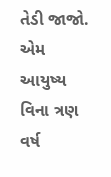તેડી જાજો. એમ આયુષ્ય વિના ત્રણ વર્ષ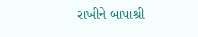રાખીને બાપાશ્રી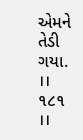એમને તેડી ગયા. ।। ૧૮૧ ।।